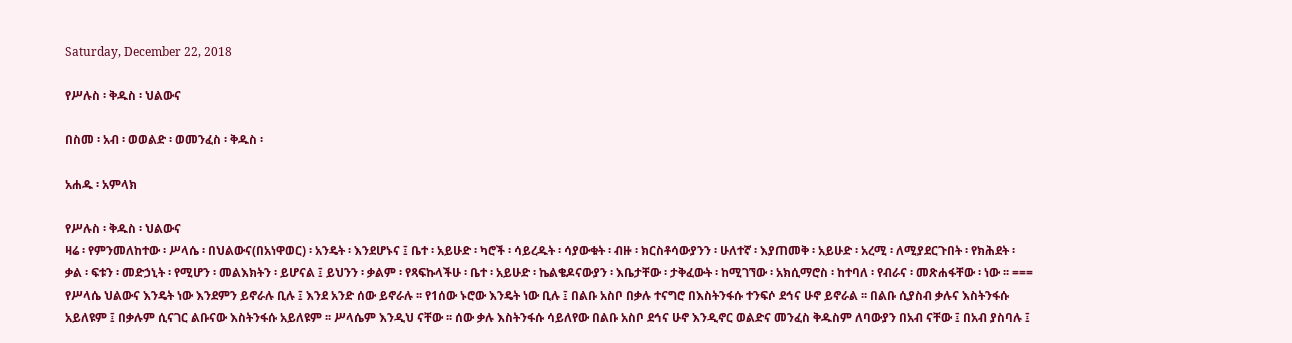Saturday, December 22, 2018

የሥሉስ ፡ ቅዱስ ፡ ህልውና

በስመ ፡ አብ ፡ ወወልድ ፡ ወመንፈስ ፡ ቅዱስ ፡

አሐዱ ፡ አምላክ

የሥሉስ ፡ ቅዱስ ፡ ህልውና
ዛሬ ፡ የምንመለከተው ፡ ሥላሴ ፡ በህልውና(በአነዋወር) ፡ አንዴት ፡ እንደሆኑና ፤ ቤተ ፡ አይሁድ ፡ ካሮች ፡ ሳይረዱት ፡ ሳያውቁት ፡ ብዙ ፡ ክርስቶሳውያንን ፡ ሁለተኛ ፡ እያጠመቅ ፡ አይሁድ ፡ አረሚ ፡ ለሚያደርጉበት ፡ የክሕደት ፡ ቃል ፡ ፍቱን ፡ መድኃኒት ፡ የሚሆን ፡ መልእክትን ፡ ይሆናል ፤ ይህንን ፡ ቃልም ፡ የጻፍኩላችሁ ፡ ቤተ ፡ አይሁድ ፡ ኬልቄዶናውያን ፡ እቤታቸው ፡ ታቅፈውት ፡ ከሚገኘው ፡ አክሲማሮስ ፡ ከተባለ ፡ የብራና ፡ መጽሐፋቸው ፡ ነው ፡፡ ===
የሥላሴ ህልውና እንዴት ነው እንደምን ይኖራሉ ቢሉ ፤ እንደ አንድ ሰው ይኖራሉ ፡፡ የ1ሰው ኑሮው እንዴት ነው ቢሉ ፤ በልቡ አስቦ በቃሉ ተናግሮ በእስትንፋሱ ተንፍሶ ደኅና ሁኖ ይኖራል ፡፡ በልቡ ሲያስብ ቃሉና እስትንፋሱ አይለዩም ፤ በቃሉም ሲናገር ልቡናው እስትንፋሱ አይለዩም ፡፡ ሥላሴም እንዲህ ናቸው ፡፡ ሰው ቃሉ እስትንፋሱ ሳይለየው በልቡ አስቦ ደኅና ሁኖ እንዲኖር ወልድና መንፈስ ቅዱስም ለባውያን በአብ ናቸው ፤ በአብ ያስባሉ ፤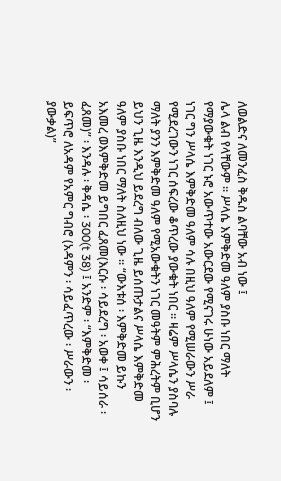ለወልድና ለመንፈስ ቅዱስ ልባቸው አብ ነው ፤
ሌላ ልብ የላቸውም ፡፡ ሥላሴ እምቅድመ ዓለም ያስቡ ነበር ማለት የማያውቁት ነገር ኑሮ አውጥተው አውርደው የሚናገሩ ሁነው አይደለም ፤ ነገር ግን ሥላሴ እምቅድመ ዓለም ሳሉ በዚህ ዓለም የሚሠራውን ሥራ የሚደረገውን ነገር ሰፍረው ቆጥረው ያውቁት ነበር ፡፡ ዛሬም ሥላሴን ያስባሉ ማለት ያንን እምቅድመ ዓለም የሚአውቁትን ነገር መዓትም ምሕረትም ቢሆን ይህን ጊዜ እንዲህ ይደረግ ብለው ጊዜ ይሰጡታልና ሥላሴ እምቅድመ ዓለም ያስቡ ነበር ማለት ስለዚህ ነው ፡፡ “ውእቱሰ ፡ እምቅድመ ይኩን አእመረ ወእምቅድመ ይግበር ፈጸመ(እርሱ ፡ ሳይደረግ ፡ አወቀ ፤ ሳይሰራ ፡ ፈጸመ)” ፡ እንዳሉ ፡ ቅዳሴ ፡ 300(t 38) ፤ አንድም ፡ “እምቅድመ ፡ ይፍጥሮ ለአዳም የአምር ግብሮ (አዳምን ፡ ሳይፈጥረው ፡ ሥራውን ፡ ያውቃል)”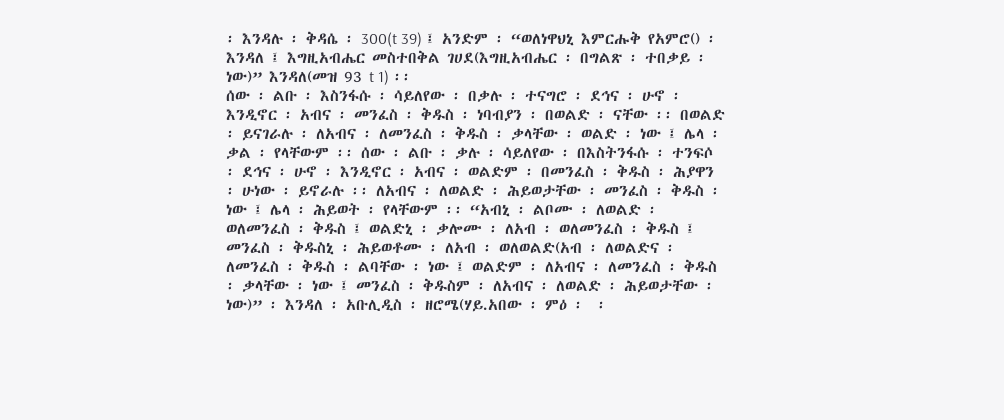፡ እንዳሉ ፡ ቅዳሴ ፡ 300(t 39) ፤ አንድም ፡ “ወለነዋህኒ እምርሑቅ የአምሮ() ፡ እንዳለ ፤ እግዚአብሔር መስተበቅል ገሀደ(እግዚአብሔር ፡ በግልጽ ፡ ተበቃይ ፡ ነው)” እንዳለ(መዝ 93 t 1) ፡፡
ሰው ፡ ልቡ ፡ እስንፋሱ ፡ ሳይለየው ፡ በቃሉ ፡ ተናግሮ ፡ ደኅና ፡ ሁኖ ፡ እንዲኖር ፡ አብና ፡ መንፈስ ፡ ቅዱስ ፡ ነባብያን ፡ በወልድ ፡ ናቸው ፡፡ በወልድ ፡ ይናገራሉ ፡ ለአብና ፡ ለመንፈስ ፡ ቅዱስ ፡ ቃላቸው ፡ ወልድ ፡ ነው ፤ ሌላ ፡ ቃል ፡ የላቸውም ፡፡ ሰው ፡ ልቡ ፡ ቃሉ ፡ ሳይለየው ፡ በእስትንፋሱ ፡ ተንፍሶ ፡ ደኅና ፡ ሁኖ ፡ እንዲኖር ፡ አብና ፡ ወልድም ፡ በመንፈስ ፡ ቅዱስ ፡ ሕያዋን ፡ ሁነው ፡ ይኖራሉ ፡፡ ለአብና ፡ ለወልድ ፡ ሕይወታቸው ፡ መንፈስ ፡ ቅዱስ ፡ ነው ፤ ሌላ ፡ ሕይወት ፡ የላቸውም ፡፡ “አብኒ ፡ ልቦሙ ፡ ለወልድ ፡ ወለመንፈስ ፡ ቅዱስ ፤ ወልድኒ ፡ ቃሎሙ ፡ ለአብ ፡ ወለመንፈስ ፡ ቅዱስ ፤ መንፈስ ፡ ቅዱስኒ ፡ ሕይወቶሙ ፡ ለአብ ፡ ወለወልድ(አብ ፡ ለወልድና ፡ ለመንፈስ ፡ ቅዱስ ፡ ልባቸው ፡ ነው ፤ ወልድም ፡ ለአብና ፡ ለመንፈስ ፡ ቅዱስ ፡ ቃላቸው ፡ ነው ፤ መንፈስ ፡ ቅዱስም ፡ ለአብና ፡ ለወልድ ፡ ሕይወታቸው ፡ ነው)” ፡ እንዳለ ፡ አቡሊዲስ ፡ ዘሮሜ(ሃይ.አበው ፡ ምዕ ፡  ፡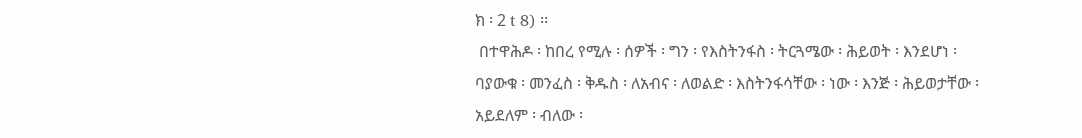ክ ፡ 2 t 8) ፡፡
 በተዋሕዶ ፡ ከበረ የሚሉ ፡ ሰዎች ፡ ግን ፡ የእስትንፋስ ፡ ትርጓሜው ፡ ሕይወት ፡ እንደሆነ ፡ ባያውቁ ፡ መንፈስ ፡ ቅዱስ ፡ ለአብና ፡ ለወልድ ፡ እስትንፋሳቸው ፡ ነው ፡ እንጅ ፡ ሕይወታቸው ፡ አይደለም ፡ ብለው ፡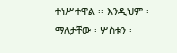ተነሥተዋል ፡፡ እንዲህም ፡ ማለታቸው ፡ ሦስቱን ፡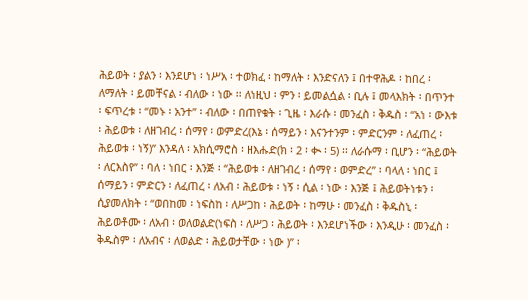ሕይወት ፡ ያልን ፡ እንደሆነ ፡ ነሥአ ፡ ተወክፈ ፡ ከማለት ፡ እንድናለን ፤ በተዋሕዶ ፡ ከበረ ፡ ለማለት ፡ ይመቸናል ፡ ብለው ፡ ነው ፡፡ ለነዚህ ፡ ምን ፡ ይመልሷል ፡ ቢሉ ፤ መላእክት ፡ በጥንተ ፡ ፍጥረቱ ፡ “መኑ ፡ አንተ” ፡ ብለው ፡ በጠየቁት ፡ ጊዜ ፡ እራሱ ፡ መንፈስ ፡ ቅዱስ ፡ “አነ ፡ ውእቱ ፡ ሕይወቱ ፡ ለዘገብረ ፡ ሰማየ ፡ ወምድረ(እኔ ፡ ሰማይን ፡ እናንተንም ፡ ምድርንም ፡ ለፈጠረ ፡ ሕይወቱ ፡ ነኝ)” እንዳለ ፡ አክሲማሮስ ፡ ዘእሑድ(ክ ፡ 2 ፡ ቊ ፡ 5) ፡፡ ለራሱማ ፡ ቢሆን ፡ “ሕይወት ፡ ለርእስየ” ፡ ባለ ፡ ነበር ፡ እንጅ ፡ “ሕይወቱ ፡ ለዘገብረ ፡ ሰማየ ፡ ወምድረ” ፡ ባላለ ፡ ነበር ፤ ሰማይን ፡ ምድርን ፡ ለፈጠረ ፡ ለአብ ፡ ሕይወቱ ፡ ነኝ ፡ ሲል ፡ ነው ፡ እንጅ ፤ ሕይወትነቱን ፡ ሲያመለክት ፡ “ወበከመ ፡ ነፍስከ ፡ ለሥጋከ ፡ ሕይወት ፡ ከማሁ ፡ መንፈስ ፡ ቅዱስኒ ፡ ሕይወቶሙ ፡ ለአብ ፡ ወለወልድ(ነፍስ ፡ ለሥጋ ፡ ሕይወት ፡ እንደሆነችው ፡ እንዲሁ ፡ መንፈስ ፡ ቅዱስም ፡ ለአብና ፡ ለወልድ ፡ ሕይወታቸው ፡ ነው )” ፡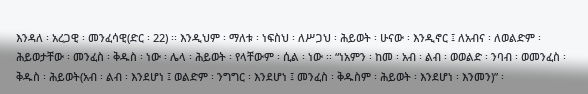እንዳለ ፡ አረጋዊ ፡ መንፈሳዊ(ድር ፡ 22) ፡፡ እንዲህም ፡ ማለቱ ፡ ነፍስህ ፡ ለሥጋህ ፡ ሕይወት ፡ ሁናው ፡ እንዲኖር ፤ ለአብና ፡ ለወልድም ፡ ሕይወታቸው ፡ መንፈስ ፡ ቅዱስ ፡ ነው ፡ ሌላ ፡ ሕይወት ፡ የላቸውም ፡ ሲል ፡ ነው ፡፡ “ነአምን ፡ ከመ ፡ አብ ፡ ልብ ፡ ወወልድ ፡ ንባብ ፡ ወመንፈስ ፡ ቅዱስ ፡ ሕይወት(አብ ፡ ልብ ፡ እንደሆነ ፤ ወልድም ፡ ንግግር ፡ እንደሆነ ፤ መንፈስ ፡ ቅዱስም ፡ ሕይወት ፡ እንደሆነ ፡ እንመን)” ፡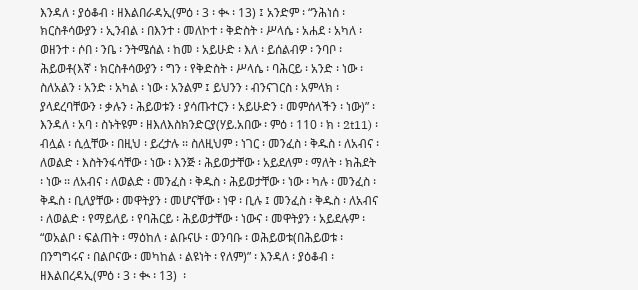እንዳለ ፡ ያዕቆብ ፡ ዘእልበራዳኢ(ምዕ ፡ 3 ፡ ቊ ፡ 13) ፤ አንድም ፡ “ንሕነሰ ፡ ክርስቶሳውያን ፡ ኢንብል ፡ በእንተ ፡ መለኮተ ፡ ቅድስት ፡ ሥላሴ ፡ አሐደ ፡ አካለ ፡ ወዘንተ ፡ ሶበ ፡ ንቤ ፡ ንትሜሰል ፡ ከመ ፡ አይሁድ ፡ እለ ፡ ይሰልብዎ ፡ ንባቦ ፡ ሕይወቶ(እኛ ፡ ክርስቶሳውያን ፡ ግን ፡ የቅድስት ፡ ሥላሴ ፡ ባሕርይ ፡ አንድ ፡ ነው ፡ ስለአልን ፡ አንድ ፡ አካል ፡ ነው ፡ አንልም ፤ ይህንን ፡ ብንናገርስ ፡ አምላክ ፡ ያላደረባቸውን ፡ ቃሉን ፡ ሕይወቱን ፡ ያሳጡተርን ፡ አይሁድን ፡ መምሰላችን ፡ ነው)” ፡ እንዳለ ፡ አባ ፡ ስኑትዩም ፡ ዘእለእስክንድርያ(ሃይ.አበው ፡ ምዕ ፡ 110 ፡ ክ ፡ 2t11) ፡ ብሏል ፡ ሲሏቸው ፡ በዚህ ፡ ይረታሉ ፡፡ ስለዚህም ፡ ነገር ፡ መንፈስ ፡ ቅዱስ ፡ ለአብና ፡ ለወልድ ፡ እስትንፋሳቸው ፡ ነው ፡ እንጅ ፡ ሕይወታቸው ፡ አይደለም ፡ ማለት ፡ ክሕደት ፡ ነው ፡፡ ለአብና ፡ ለወልድ ፡ መንፈስ ፡ ቅዱስ ፡ ሕይወታቸው ፡ ነው ፡ ካሉ ፡ መንፈስ ፡ ቅዱስ ፡ ቢለያቸው ፡ መዋትያን ፡ መሆናቸው ፡ ነዋ ፡ ቢሉ ፤ መንፈስ ፡ ቅዱስ ፡ ለአብና ፡ ለወልድ ፡ የማይለይ ፡ የባሕርይ ፡ ሕይወታቸው ፡ ነውና ፡ መዋትያን ፡ አይደሉም ፡ “ወአልቦ ፡ ፍልጠት ፡ ማዕከለ ፡ ልቡናሁ ፡ ወንባቡ ፡ ወሕይወቱ(በሕይወቱ ፡ በንግግሩና ፡ በልቦናው ፡ መካከል ፡ ልዩነት ፡ የለም)” ፡ እንዳለ ፡ ያዕቆብ ፡ ዘእልበረዳኢ(ምዕ ፡ 3 ፡ ቊ ፡ 13)  ፡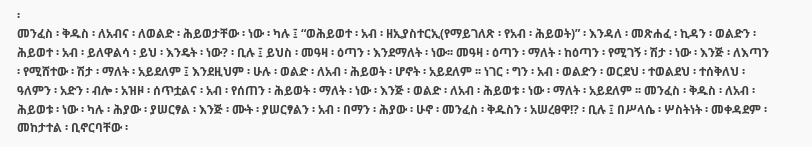፡
መንፈስ ፡ ቅዱስ ፡ ለአብና ፡ ለወልድ ፡ ሕይወታቸው ፡ ነው ፡ ካሉ ፤ “ወሕይወተ ፡ አብ ፡ ዘኢያስተርኢ(የማይገለጽ ፡ የአብ ፡ ሕይወት)” ፡ እንዳለ ፡ መጽሐፈ ፡ ኪዳን ፡ ወልድን ፡ ሕይወተ ፡ አብ ፡ ይለዋልሳ ፡ ይህ ፡ እንዴት ፡ ነው? ፡ ቢሉ ፤ ይህስ ፡ መዓዛ ፡ ዕጣን ፡ እንደማለት ፡ ነው፡፡ መዓዛ ፡ ዕጣን ፡ ማለት ፡ ከዕጣን ፡ የሚገኝ ፡ ሽታ ፡ ነው ፡ እንጅ ፡ ለእጣን ፡ የሚሸተው ፡ ሽታ ፡ ማለት ፡ አይደለም ፤ እንደዚህም ፡ ሁሉ ፡ ወልድ ፡ ለአብ ፡ ሕይወት ፡ ሆኖት ፡ አይደለም ፡፡ ነገር ፡ ግን ፡ አብ ፡ ወልድን ፡ ወርደህ ፡ ተወልደህ ፡ ተሰቅለህ ፡ ዓለምን ፡ አድን ፡ ብሎ ፡ አዝዞ ፡ ሰጥቷልና ፡ አብ ፡ የሰጠን ፡ ሕይወት ፡ ማለት ፡ ነው ፡ እንጅ ፡ ወልድ ፡ ለአብ ፡ ሕይወቱ ፡ ነው ፡ ማለት ፡ አይደለም ፡፡ መንፈስ ፡ ቅዱስ ፡ ለአብ ፡ ሕይወቱ ፡ ነው ፡ ካሉ ፡ ሕያው ፡ ያሠርፃል ፡ እንጅ ፡ ሙት ፡ ያሠርፃልን ፡ አብ ፡ በማን ፡ ሕያው ፡ ሁኖ ፡ መንፈስ ፡ ቅዱስን ፡ አሠረፀዋ!? ፡ ቢሉ ፤ በሥላሴ ፡ ሦስትነት ፡ መቀዳደም ፡ መከታተል ፡ ቢኖርባቸው ፡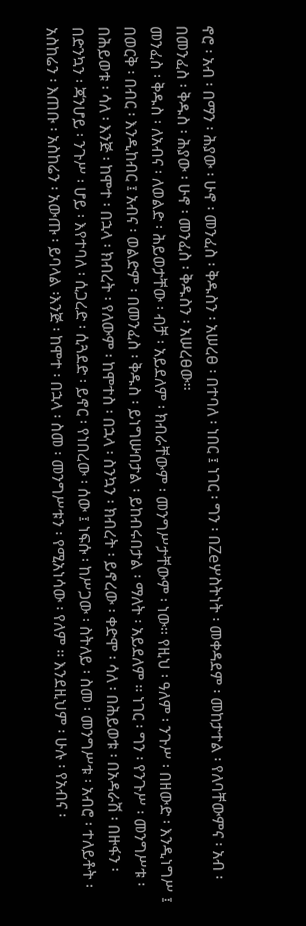ኖሮ ፡ አብ ፡ በማን ፡ ሕያው ፡ ሁኖ ፡ መንፈስ ፡ ቅዱስን ፡ አሠረፀ ፡ በተባለ ፡ ነበር ፤ ነገር ፡ ግን ፡ በZeሦስትነት ፡ መቀዳደም ፡ መከታተል ፡ የለባቸውምና ፡ አብ ፡ በመንፈስ ፡ ቅዱስ ፡ ሕያው ፡ ሁኖ ፡ መንፈስ ፡ ቅዱስን ፡ አሠረፀው፡፡
መንፈስ ፡ ቅዱስ ፡ ለአብና ፡ ለወልድ ፡ ሕይወታቸው ፡ ብቻ ፡ አይደለም ፡ ክብራቸውም ፡ መንግሥታቸውም ፡ ነው፡፡ የዚህ ፡ ዓለም ፡ ንጉሥ ፡ በዘውድ ፡ እንዲነግሥ ፤ በወርቅ ፡ በብር ፡ እንዲከብር ፤ አብና ፡ ወልድም ፡ በመንፈስ ፡ ቅዱስ ፡ ይነግሡበታል ፡ ይከብሩበታል ፡ ማለት ፡ አይደለም ፡፡ ነገር ፡ ግን ፡ የንጉሥ ፡ መንግሥቱ ፡ በሕይወቱ ፡ ሳለ ፡ እንጅ ፡ ከሞተ ፡ በኋላ ፡ ክብረት ፡ የለውም ፡ ከሞተስ ፡ በኋላ ፡ ስንኳን ፡ ክብረት ፡ ይኖረው ፡ ቀድሞ ፡ ሳለ ፡ በሕይወቱ ፡ በአዳራሽ ፡ በዙፋን ፡ በድንኳን ፡ ጃንሆይ ፡ ንጉሥ ፡ ሆይ ፡ እየተባለ ፡ ሲጋረድ ፡ ሲጓደድ ፡ ይኖር ፡ የነበረው ፡ ሰው ፤ ነፍሱ ፡ ከሥጋው ፡ ስትለይ ፡ ስመ ፡ መንግሥቱ ፡ አብሮ ፡ ተለይቶት ፡ አስከሬን ፡ እጠቡ ፡ አስከሬን ፡ አውጡ ፡ ይባላል ፡እንጅ ፡ ከሞተ ፡ በኋላ ፡ ስመ ፡ መንግሥቱን ፡ የሚአነሳው ፡ የለም ፡፡ እንደዚህም ፡ ሁሉ ፡ የአብና ፡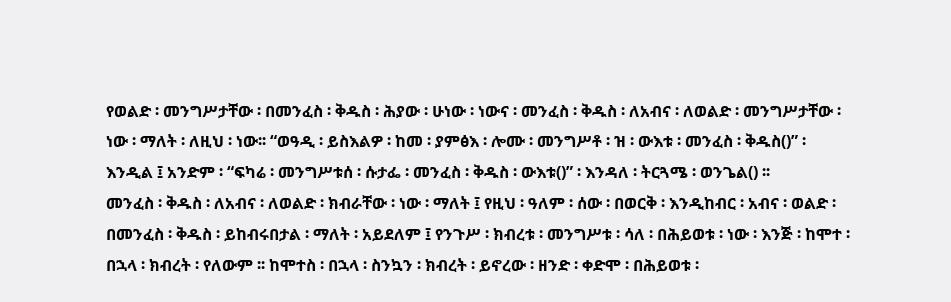የወልድ ፡ መንግሥታቸው ፡ በመንፈስ ፡ ቅዱስ ፡ ሕያው ፡ ሁነው ፡ ነውና ፡ መንፈስ ፡ ቅዱስ ፡ ለአብና ፡ ለወልድ ፡ መንግሥታቸው ፡ ነው ፡ ማለት ፡ ለዚህ ፡ ነው፡፡ “ወዓዲ ፡ ይስእልዎ ፡ ከመ ፡ ያምፅእ ፡ ሎሙ ፡ መንግሥቶ ፡ ዝ ፡ ውእቱ ፡ መንፈስ ፡ ቅዱስ()” ፡ እንዲል ፤ አንድም ፡ “ፍካሬ ፡ መንግሥቱሰ ፡ ሱታፌ ፡ መንፈስ ፡ ቅዱስ ፡ ውእቱ()” ፡ እንዳለ ፡ ትርጓሜ ፡ ወንጌል() ፡፡
መንፈስ ፡ ቅዱስ ፡ ለአብና ፡ ለወልድ ፡ ክብራቸው ፡ ነው ፡ ማለት ፤ የዚህ ፡ ዓለም ፡ ሰው ፡ በወርቅ ፡ እንዲከብር ፡ አብና ፡ ወልድ ፡ በመንፈስ ፡ ቅዱስ ፡ ይከብሩበታል ፡ ማለት ፡ አይደለም ፤ የንጉሥ ፡ ክብረቱ ፡ መንግሥቱ ፡ ሳለ ፡ በሕይወቱ ፡ ነው ፡ እንጅ ፡ ከሞተ ፡ በኋላ ፡ ክብረት ፡ የለውም ፡፡ ከሞተስ ፡ በኋላ ፡ ስንኳን ፡ ክብረት ፡ ይኖረው ፡ ዘንድ ፡ ቀድሞ ፡ በሕይወቱ ፡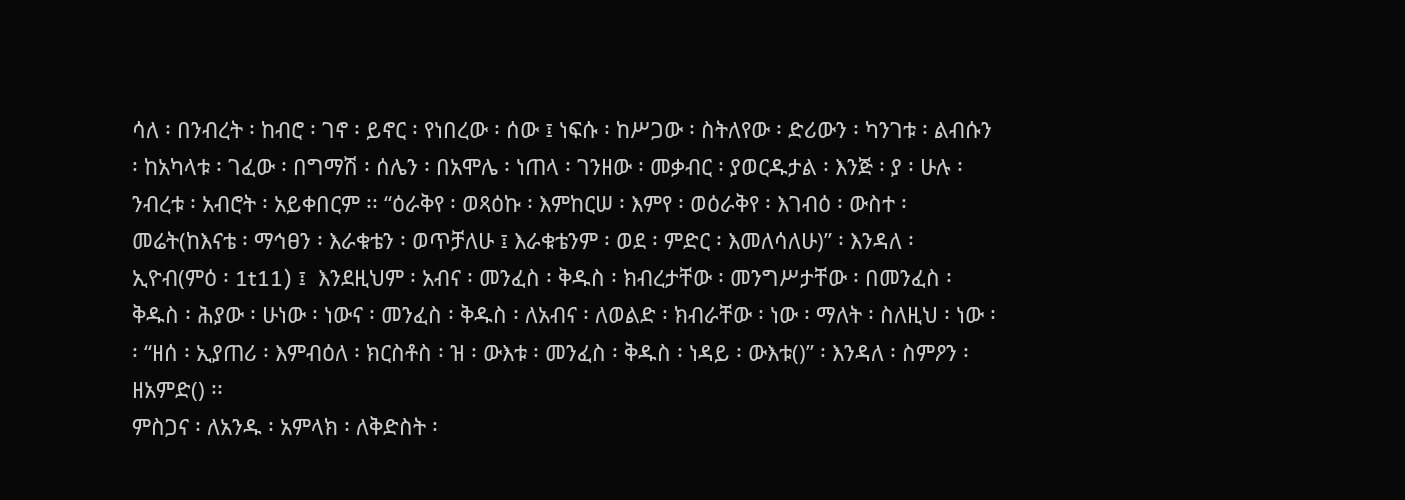ሳለ ፡ በንብረት ፡ ከብሮ ፡ ገኖ ፡ ይኖር ፡ የነበረው ፡ ሰው ፤ ነፍሱ ፡ ከሥጋው ፡ ስትለየው ፡ ድሪውን ፡ ካንገቱ ፡ ልብሱን ፡ ከአካላቱ ፡ ገፈው ፡ በግማሽ ፡ ሰሌን ፡ በአሞሌ ፡ ነጠላ ፡ ገንዘው ፡ መቃብር ፡ ያወርዱታል ፡ እንጅ ፡ ያ ፡ ሁሉ ፡ ንብረቱ ፡ አብሮት ፡ አይቀበርም ፡፡ “ዕራቅየ ፡ ወጻዕኩ ፡ እምከርሠ ፡ እምየ ፡ ወዕራቅየ ፡ እገብዕ ፡ ውስተ ፡ መሬት(ከእናቴ ፡ ማኅፀን ፡ እራቁቴን ፡ ወጥቻለሁ ፤ እራቁቴንም ፡ ወደ ፡ ምድር ፡ እመለሳለሁ)” ፡ እንዳለ ፡ ኢዮብ(ምዕ ፡ 1t11) ፤  እንደዚህም ፡ አብና ፡ መንፈስ ፡ ቅዱስ ፡ ክብረታቸው ፡ መንግሥታቸው ፡ በመንፈስ ፡ ቅዱስ ፡ ሕያው ፡ ሁነው ፡ ነውና ፡ መንፈስ ፡ ቅዱስ ፡ ለአብና ፡ ለወልድ ፡ ክብራቸው ፡ ነው ፡ ማለት ፡ ስለዚህ ፡ ነው ፡፡ “ዘሰ ፡ ኢያጠሪ ፡ እምብዕለ ፡ ክርስቶስ ፡ ዝ ፡ ውእቱ ፡ መንፈስ ፡ ቅዱስ ፡ ነዳይ ፡ ውእቱ()” ፡ እንዳለ ፡ ስምዖን ፡ ዘአምድ() ፡፡
ምስጋና ፡ ለአንዱ ፡ አምላክ ፡ ለቅድስት ፡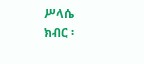ሥላሴ
ክብር ፡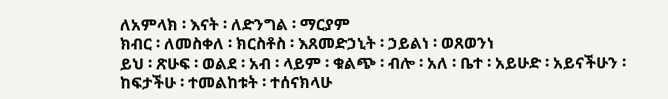ለአምላክ ፡ እናት ፡ ለድንግል ፡ ማርያም
ክብር ፡ ለመስቀለ ፡ ክርስቶስ ፡ እጸመድኃኒት ፡ ኃይልነ ፡ ወጸወንነ
ይህ ፡ ጽሁፍ ፡ ወልደ ፡ አብ ፡ ላይም ፡ ቁልጭ ፡ ብሎ ፡ አለ ፡ ቤተ ፡ አይሁድ ፡ አይናችሁን ፡ ከፍታችሁ ፡ ተመልከቱት ፡ ተሰናክላሁ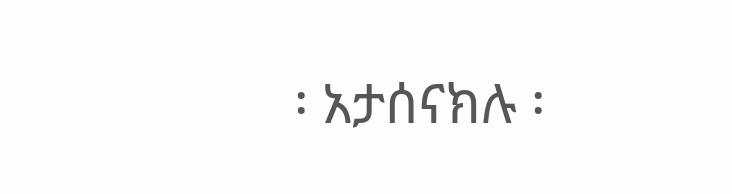፡ አታሰናክሉ ፡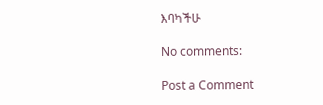እባካችሁ

No comments:

Post a Comment